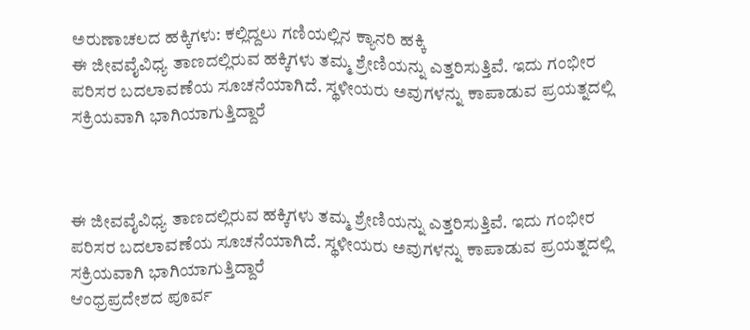ಅರುಣಾಚಲದ ಹಕ್ಕಿಗಳು: ಕಲ್ಲಿದ್ದಲು ಗಣಿಯಲ್ಲಿನ ಕ್ಯಾನರಿ ಹಕ್ಕಿ
ಈ ಜೀವವೈವಿಧ್ಯ ತಾಣದಲ್ಲಿರುವ ಹಕ್ಕಿಗಳು ತಮ್ಮ ಶ್ರೇಣಿಯನ್ನು ಎತ್ತರಿಸುತ್ತಿವೆ. ಇದು ಗಂಭೀರ ಪರಿಸರ ಬದಲಾವಣೆಯ ಸೂಚನೆಯಾಗಿದೆ. ಸ್ಥಳೀಯರು ಅವುಗಳನ್ನು ಕಾಪಾಡುವ ಪ್ರಯತ್ನದಲ್ಲಿ ಸಕ್ರಿಯವಾಗಿ ಭಾಗಿಯಾಗುತ್ತಿದ್ದಾರೆ



ಈ ಜೀವವೈವಿಧ್ಯ ತಾಣದಲ್ಲಿರುವ ಹಕ್ಕಿಗಳು ತಮ್ಮ ಶ್ರೇಣಿಯನ್ನು ಎತ್ತರಿಸುತ್ತಿವೆ. ಇದು ಗಂಭೀರ ಪರಿಸರ ಬದಲಾವಣೆಯ ಸೂಚನೆಯಾಗಿದೆ. ಸ್ಥಳೀಯರು ಅವುಗಳನ್ನು ಕಾಪಾಡುವ ಪ್ರಯತ್ನದಲ್ಲಿ ಸಕ್ರಿಯವಾಗಿ ಭಾಗಿಯಾಗುತ್ತಿದ್ದಾರೆ
ಆಂಧ್ರಪ್ರದೇಶದ ಪೂರ್ವ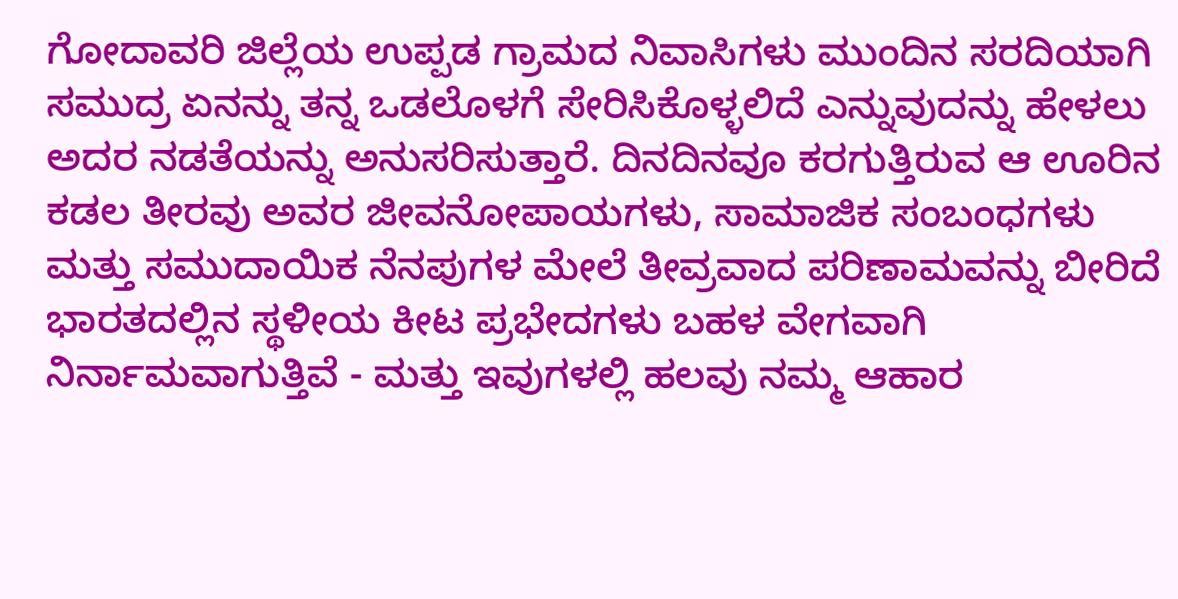ಗೋದಾವರಿ ಜಿಲ್ಲೆಯ ಉಪ್ಪಡ ಗ್ರಾಮದ ನಿವಾಸಿಗಳು ಮುಂದಿನ ಸರದಿಯಾಗಿ ಸಮುದ್ರ ಏನನ್ನು ತನ್ನ ಒಡಲೊಳಗೆ ಸೇರಿಸಿಕೊಳ್ಳಲಿದೆ ಎನ್ನುವುದನ್ನು ಹೇಳಲು ಅದರ ನಡತೆಯನ್ನು ಅನುಸರಿಸುತ್ತಾರೆ. ದಿನದಿನವೂ ಕರಗುತ್ತಿರುವ ಆ ಊರಿನ ಕಡಲ ತೀರವು ಅವರ ಜೀವನೋಪಾಯಗಳು, ಸಾಮಾಜಿಕ ಸಂಬಂಧಗಳು ಮತ್ತು ಸಮುದಾಯಿಕ ನೆನಪುಗಳ ಮೇಲೆ ತೀವ್ರವಾದ ಪರಿಣಾಮವನ್ನು ಬೀರಿದೆ
ಭಾರತದಲ್ಲಿನ ಸ್ಥಳೀಯ ಕೀಟ ಪ್ರಭೇದಗಳು ಬಹಳ ವೇಗವಾಗಿ ನಿರ್ನಾಮವಾಗುತ್ತಿವೆ - ಮತ್ತು ಇವುಗಳಲ್ಲಿ ಹಲವು ನಮ್ಮ ಆಹಾರ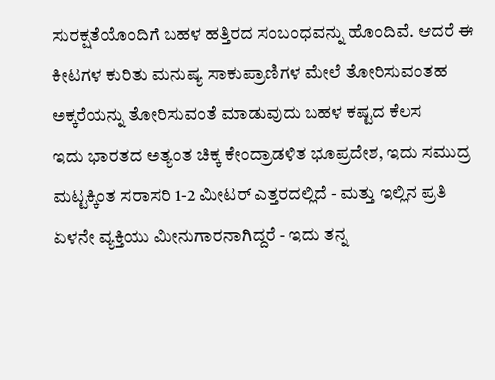ಸುರಕ್ಷತೆಯೊಂದಿಗೆ ಬಹಳ ಹತ್ತಿರದ ಸಂಬಂಧವನ್ನು ಹೊಂದಿವೆ. ಆದರೆ ಈ ಕೀಟಗಳ ಕುರಿತು ಮನುಷ್ಯ ಸಾಕುಪ್ರಾಣಿಗಳ ಮೇಲೆ ತೋರಿಸುವಂತಹ ಅಕ್ಕರೆಯನ್ನು ತೋರಿಸುವಂತೆ ಮಾಡುವುದು ಬಹಳ ಕಷ್ಟದ ಕೆಲಸ
ಇದು ಭಾರತದ ಅತ್ಯಂತ ಚಿಕ್ಕ ಕೇಂದ್ರಾಡಳಿತ ಭೂಪ್ರದೇಶ, ಇದು ಸಮುದ್ರ ಮಟ್ಟಕ್ಕಿಂತ ಸರಾಸರಿ 1-2 ಮೀಟರ್ ಎತ್ತರದಲ್ಲಿದೆ - ಮತ್ತು ಇಲ್ಲಿನ ಪ್ರತಿ ಏಳನೇ ವ್ಯಕ್ತಿಯು ಮೀನುಗಾರನಾಗಿದ್ದರೆ - ಇದು ತನ್ನ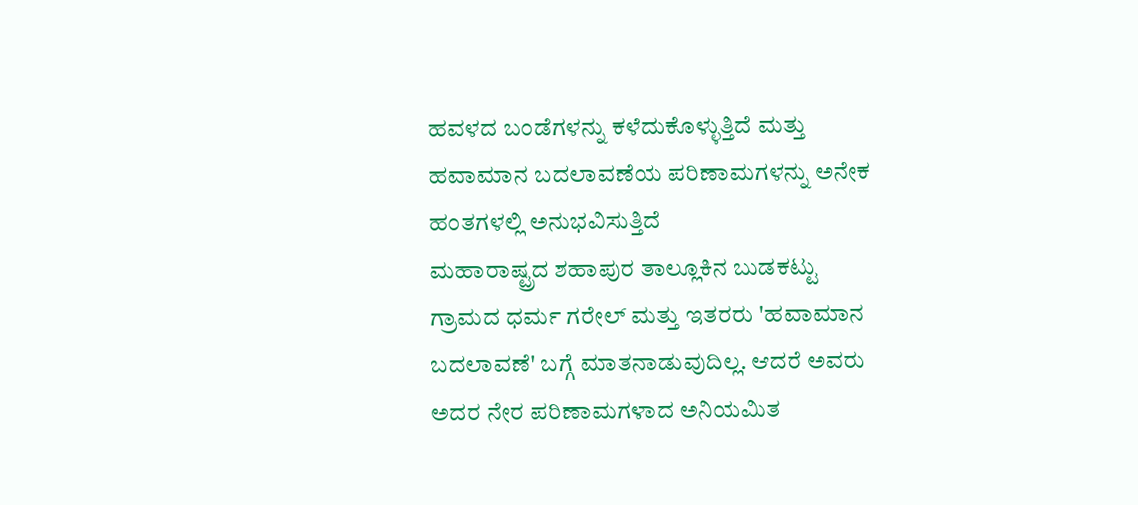ಹವಳದ ಬಂಡೆಗಳನ್ನು ಕಳೆದುಕೊಳ್ಳುತ್ತಿದೆ ಮತ್ತು ಹವಾಮಾನ ಬದಲಾವಣೆಯ ಪರಿಣಾಮಗಳನ್ನು ಅನೇಕ ಹಂತಗಳಲ್ಲಿ ಅನುಭವಿಸುತ್ತಿದೆ
ಮಹಾರಾಷ್ಟ್ರದ ಶಹಾಪುರ ತಾಲ್ಲೂಕಿನ ಬುಡಕಟ್ಟು ಗ್ರಾಮದ ಧರ್ಮ ಗರೇಲ್ ಮತ್ತು ಇತರರು 'ಹವಾಮಾನ ಬದಲಾವಣೆ' ಬಗ್ಗೆ ಮಾತನಾಡುವುದಿಲ್ಲ. ಆದರೆ ಅವರು ಅದರ ನೇರ ಪರಿಣಾಮಗಳಾದ ಅನಿಯಮಿತ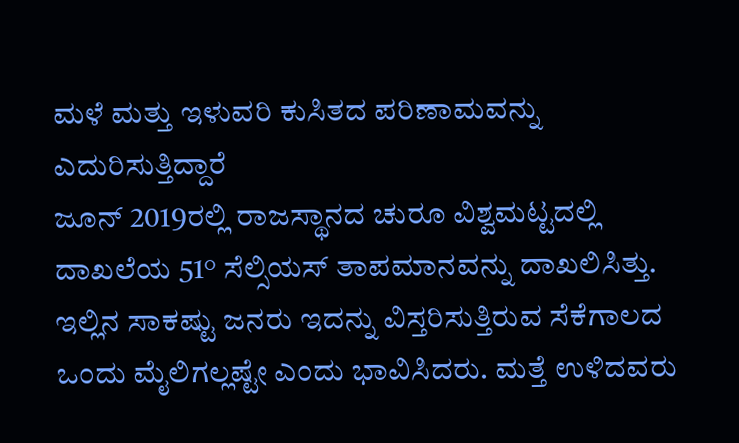ಮಳೆ ಮತ್ತು ಇಳುವರಿ ಕುಸಿತದ ಪರಿಣಾಮವನ್ನು ಎದುರಿಸುತ್ತಿದ್ದಾರೆ
ಜೂನ್ 2019ರಲ್ಲಿ ರಾಜಸ್ಥಾನದ ಚುರೂ ವಿಶ್ವಮಟ್ಟದಲ್ಲಿ ದಾಖಲೆಯ 51° ಸೆಲ್ಸಿಯಸ್ ತಾಪಮಾನವನ್ನು ದಾಖಲಿಸಿತ್ತು. ಇಲ್ಲಿನ ಸಾಕಷ್ಟು ಜನರು ಇದನ್ನು ವಿಸ್ತರಿಸುತ್ತಿರುವ ಸೆಕೆಗಾಲದ ಒಂದು ಮೈಲಿಗಲ್ಲಷ್ಟೇ ಎಂದು ಭಾವಿಸಿದರು. ಮತ್ತೆ ಉಳಿದವರು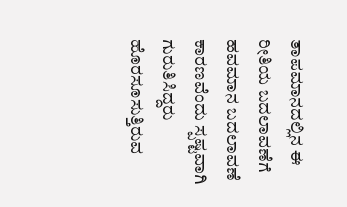ತಾಪಮಾನದಲ್ಲಿನ ಈ ರೀತಿಯ ಬದಲಾವಣೆಗೆ ಹವಮಾನ ಬದಲಾವಣೆ ಕಾರಣವೆಂದು ಸ್ಪಷ್ಟವಾಗಿ ಗುರುತಿಸಿದ್ದರು
ಹೊರಸೂಸುತ್ತಿರುವ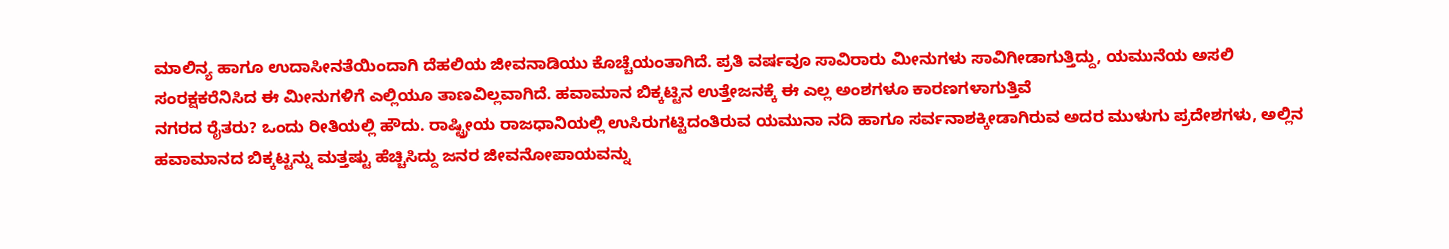ಮಾಲಿನ್ಯ ಹಾಗೂ ಉದಾಸೀನತೆಯಿಂದಾಗಿ ದೆಹಲಿಯ ಜೀವನಾಡಿಯು ಕೊಚ್ಚೆಯಂತಾಗಿದೆ. ಪ್ರತಿ ವರ್ಷವೂ ಸಾವಿರಾರು ಮೀನುಗಳು ಸಾವಿಗೀಡಾಗುತ್ತಿದ್ದು, ಯಮುನೆಯ ಅಸಲಿ ಸಂರಕ್ಷಕರೆನಿಸಿದ ಈ ಮೀನುಗಳಿಗೆ ಎಲ್ಲಿಯೂ ತಾಣವಿಲ್ಲವಾಗಿದೆ. ಹವಾಮಾನ ಬಿಕ್ಕಟ್ಟಿನ ಉತ್ತೇಜನಕ್ಕೆ ಈ ಎಲ್ಲ ಅಂಶಗಳೂ ಕಾರಣಗಳಾಗುತ್ತಿವೆ
ನಗರದ ರೈತರು? ಒಂದು ರೀತಿಯಲ್ಲಿ ಹೌದು. ರಾಷ್ಟ್ರೀಯ ರಾಜಧಾನಿಯಲ್ಲಿ ಉಸಿರುಗಟ್ಟಿದಂತಿರುವ ಯಮುನಾ ನದಿ ಹಾಗೂ ಸರ್ವನಾಶಕ್ಕೀಡಾಗಿರುವ ಅದರ ಮುಳುಗು ಪ್ರದೇಶಗಳು, ಅಲ್ಲಿನ ಹವಾಮಾನದ ಬಿಕ್ಕಟ್ಟನ್ನು ಮತ್ತಷ್ಟು ಹೆಚ್ಚಿಸಿದ್ದು ಜನರ ಜೀವನೋಪಾಯವನ್ನು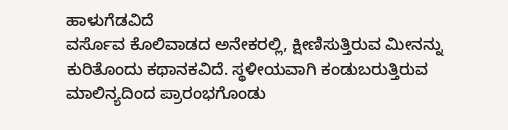ಹಾಳುಗೆಡವಿದೆ
ವರ್ಸೊವ ಕೊಲಿವಾಡದ ಅನೇಕರಲ್ಲಿ, ಕ್ಷೀಣಿಸುತ್ತಿರುವ ಮೀನನ್ನು ಕುರಿತೊಂದು ಕಥಾನಕವಿದೆ. ಸ್ಥಳೀಯವಾಗಿ ಕಂಡುಬರುತ್ತಿರುವ ಮಾಲಿನ್ಯದಿಂದ ಪ್ರಾರಂಭಗೊಂಡು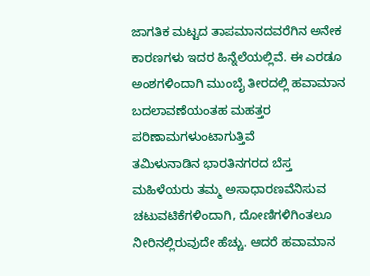ಜಾಗತಿಕ ಮಟ್ಟದ ತಾಪಮಾನದವರೆಗಿನ ಅನೇಕ ಕಾರಣಗಳು ಇದರ ಹಿನ್ನೆಲೆಯಲ್ಲಿವೆ. ಈ ಎರಡೂ ಅಂಶಗಳಿಂದಾಗಿ ಮುಂಬೈ ತೀರದಲ್ಲಿ ಹವಾಮಾನ ಬದಲಾವಣೆಯಂತಹ ಮಹತ್ತರ ಪರಿಣಾಮಗಳುಂಟಾಗುತ್ತಿವೆ
ತಮಿಳುನಾಡಿನ ಭಾರತಿನಗರದ ಬೆಸ್ತ ಮಹಿಳೆಯರು ತಮ್ಮ ಅಸಾಧಾರಣವೆನಿಸುವ ಚಟುವಟಿಕೆಗಳಿಂದಾಗಿ, ದೋಣಿಗಳಿಗಿಂತಲೂ ನೀರಿನಲ್ಲಿರುವುದೇ ಹೆಚ್ಚು. ಆದರೆ ಹವಾಮಾನ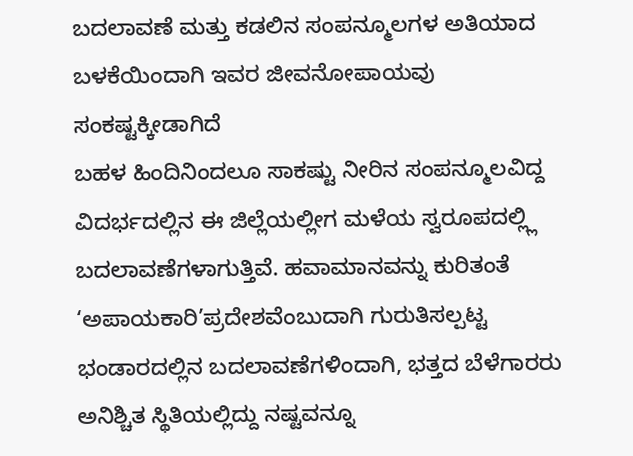ಬದಲಾವಣೆ ಮತ್ತು ಕಡಲಿನ ಸಂಪನ್ಮೂಲಗಳ ಅತಿಯಾದ ಬಳಕೆಯಿಂದಾಗಿ ಇವರ ಜೀವನೋಪಾಯವು ಸಂಕಷ್ಟಕ್ಕೀಡಾಗಿದೆ
ಬಹಳ ಹಿಂದಿನಿಂದಲೂ ಸಾಕಷ್ಟು ನೀರಿನ ಸಂಪನ್ಮೂಲವಿದ್ದ ವಿದರ್ಭದಲ್ಲಿನ ಈ ಜಿಲ್ಲೆಯಲ್ಲೀಗ ಮಳೆಯ ಸ್ವರೂಪದಲ್ಲ್ಲಿ ಬದಲಾವಣೆಗಳಾಗುತ್ತಿವೆ. ಹವಾಮಾನವನ್ನು ಕುರಿತಂತೆ ‘ಅಪಾಯಕಾರಿ’ಪ್ರದೇಶವೆಂಬುದಾಗಿ ಗುರುತಿಸಲ್ಪಟ್ಟ ಭಂಡಾರದಲ್ಲಿನ ಬದಲಾವಣೆಗಳಿಂದಾಗಿ, ಭತ್ತದ ಬೆಳೆಗಾರರು ಅನಿಶ್ಚಿತ ಸ್ಥಿತಿಯಲ್ಲಿದ್ದು ನಷ್ಟವನ್ನೂ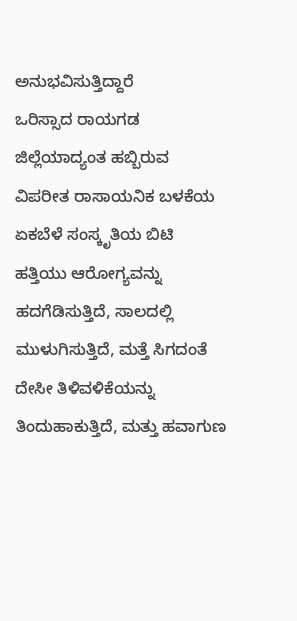ಅನುಭವಿಸುತ್ತಿದ್ದಾರೆ
ಒರಿಸ್ಸಾದ ರಾಯಗಡ ಜಿಲ್ಲೆಯಾದ್ಯಂತ ಹಬ್ಬಿರುವ ವಿಪರೀತ ರಾಸಾಯನಿಕ ಬಳಕೆಯ ಏಕಬೆಳೆ ಸಂಸ್ಕೃತಿಯ ಬಿಟಿ ಹತ್ತಿಯು ಆರೋಗ್ಯವನ್ನು ಹದಗೆಡಿಸುತ್ತಿದೆ, ಸಾಲದಲ್ಲಿ ಮುಳುಗಿಸುತ್ತಿದೆ, ಮತ್ತೆ ಸಿಗದಂತೆ ದೇಸೀ ತಿಳಿವಳಿಕೆಯನ್ನು ತಿಂದುಹಾಕುತ್ತಿದೆ, ಮತ್ತು ಹವಾಗುಣ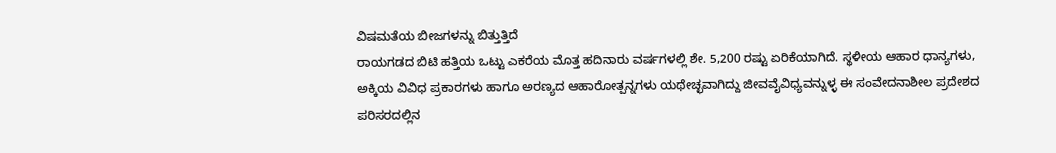ವಿಷಮತೆಯ ಬೀಜಗಳನ್ನು ಬಿತ್ತುತ್ತಿದೆ
ರಾಯಗಡದ ಬಿಟಿ ಹತ್ತಿಯ ಒಟ್ಟು ಎಕರೆಯ ಮೊತ್ತ ಹದಿನಾರು ವರ್ಷಗಳಲ್ಲಿ ಶೇ. 5,200 ರಷ್ಟು ಏರಿಕೆಯಾಗಿದೆ. ಸ್ಥಳೀಯ ಆಹಾರ ಧಾನ್ಯಗಳು, ಅಕ್ಕಿಯ ವಿವಿಧ ಪ್ರಕಾರಗಳು ಹಾಗೂ ಅರಣ್ಯದ ಆಹಾರೋತ್ಪನ್ನಗಳು ಯಥೇಚ್ಛವಾಗಿದ್ದು ಜೀವವೈವಿಧ್ಯವನ್ನುಳ್ಳ ಈ ಸಂವೇದನಾಶೀಲ ಪ್ರದೇಶದ ಪರಿಸರದಲ್ಲಿನ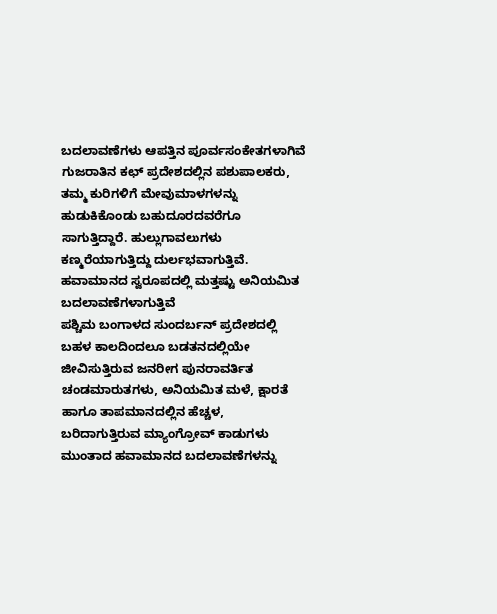ಬದಲಾವಣೆಗಳು ಆಪತ್ತಿನ ಪೂರ್ವಸಂಕೇತಗಳಾಗಿವೆ
ಗುಜರಾತಿನ ಕಛ್ ಪ್ರದೇಶದಲ್ಲಿನ ಪಶುಪಾಲಕರು, ತಮ್ಮ ಕುರಿಗಳಿಗೆ ಮೇವುಮಾಳಗಳನ್ನು ಹುಡುಕಿಕೊಂಡು ಬಹುದೂರದವರೆಗೂ ಸಾಗುತ್ತಿದ್ದಾರೆ. ಹುಲ್ಲುಗಾವಲುಗಳು ಕಣ್ಮರೆಯಾಗುತ್ತಿದ್ದು ದುರ್ಲಭವಾಗುತ್ತಿವೆ. ಹವಾಮಾನದ ಸ್ವರೂಪದಲ್ಲಿ ಮತ್ತಷ್ಟು ಅನಿಯಮಿತ ಬದಲಾವಣೆಗಳಾಗುತ್ತಿವೆ
ಪಶ್ಚಿಮ ಬಂಗಾಳದ ಸುಂದರ್ಬನ್ ಪ್ರದೇಶದಲ್ಲಿ ಬಹಳ ಕಾಲದಿಂದಲೂ ಬಡತನದಲ್ಲಿಯೇ ಜೀವಿಸುತ್ತಿರುವ ಜನರೀಗ ಪುನರಾವರ್ತಿತ ಚಂಡಮಾರುತಗಳು, ಅನಿಯಮಿತ ಮಳೆ, ಕ್ಷಾರತೆ ಹಾಗೂ ತಾಪಮಾನದಲ್ಲಿನ ಹೆಚ್ಚಳ, ಬರಿದಾಗುತ್ತಿರುವ ಮ್ಯಾಂಗ್ರೋವ್ ಕಾಡುಗಳು ಮುಂತಾದ ಹವಾಮಾನದ ಬದಲಾವಣೆಗಳನ್ನು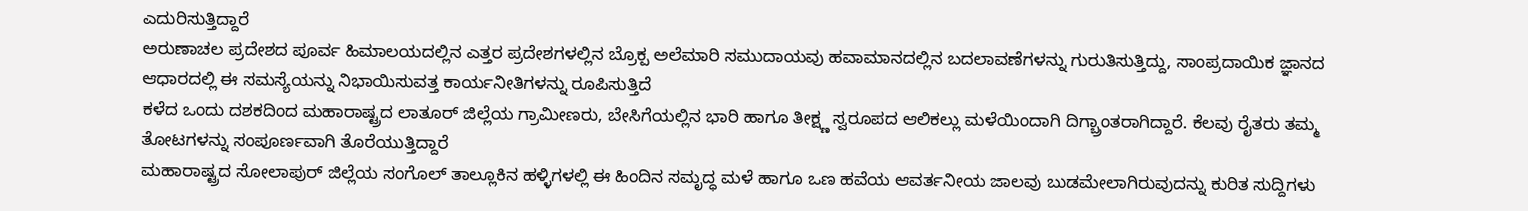ಎದುರಿಸುತ್ತಿದ್ದಾರೆ
ಅರುಣಾಚಲ ಪ್ರದೇಶದ ಪೂರ್ವ ಹಿಮಾಲಯದಲ್ಲಿನ ಎತ್ತರ ಪ್ರದೇಶಗಳಲ್ಲಿನ ಬ್ರೊಕ್ಪ ಅಲೆಮಾರಿ ಸಮುದಾಯವು ಹವಾಮಾನದಲ್ಲಿನ ಬದಲಾವಣೆಗಳನ್ನು ಗುರುತಿಸುತ್ತಿದ್ದು, ಸಾಂಪ್ರದಾಯಿಕ ಜ್ಞಾನದ ಆಧಾರದಲ್ಲಿ ಈ ಸಮಸ್ಯೆಯನ್ನು ನಿಭಾಯಿಸುವತ್ತ ಕಾರ್ಯನೀತಿಗಳನ್ನು ರೂಪಿಸುತ್ತಿದೆ
ಕಳೆದ ಒಂದು ದಶಕದಿಂದ ಮಹಾರಾಷ್ಟ್ರದ ಲಾತೂರ್ ಜಿಲ್ಲೆಯ ಗ್ರಾಮೀಣರು, ಬೇಸಿಗೆಯಲ್ಲಿನ ಭಾರಿ ಹಾಗೂ ತೀಕ್ಷ್ಣ ಸ್ವರೂಪದ ಆಲಿಕಲ್ಲು ಮಳೆಯಿಂದಾಗಿ ದಿಗ್ಬ್ರಾಂತರಾಗಿದ್ದಾರೆ. ಕೆಲವು ರೈತರು ತಮ್ಮ ತೋಟಗಳನ್ನು ಸಂಪೂರ್ಣವಾಗಿ ತೊರೆಯುತ್ತಿದ್ದಾರೆ
ಮಹಾರಾಷ್ಟ್ರದ ಸೋಲಾಪುರ್ ಜಿಲ್ಲೆಯ ಸಂಗೊಲ್ ತಾಲ್ಲೂಕಿನ ಹಳ್ಳಿಗಳಲ್ಲಿ ಈ ಹಿಂದಿನ ಸಮೃದ್ಧ ಮಳೆ ಹಾಗೂ ಒಣ ಹವೆಯ ಆವರ್ತನೀಯ ಜಾಲವು ಬುಡಮೇಲಾಗಿರುವುದನ್ನು ಕುರಿತ ಸುದ್ದಿಗಳು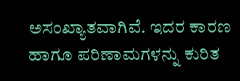ಅಸಂಖ್ಯಾತವಾಗಿವೆ. ಇದರ ಕಾರಣ ಹಾಗೂ ಪರಿಣಾಮಗಳನ್ನು ಕುರಿತ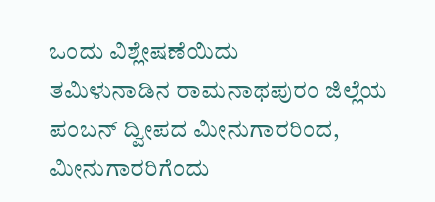ಒಂದು ವಿಶ್ಲೇಷಣೆಯಿದು
ತಮಿಳುನಾಡಿನ ರಾಮನಾಥಪುರಂ ಜಿಲ್ಲೆಯ ಪಂಬನ್ ದ್ವೀಪದ ಮೀನುಗಾರರಿಂದ, ಮೀನುಗಾರರಿಗೆಂದು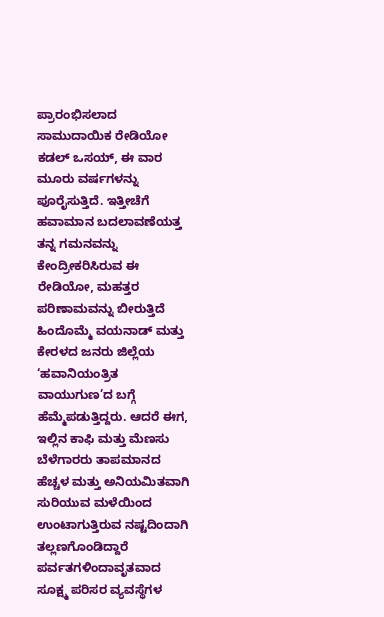ಪ್ರಾರಂಭಿಸಲಾದ ಸಾಮುದಾಯಿಕ ರೇಡಿಯೋ ಕಡಲ್ ಒಸಯ್, ಈ ವಾರ ಮೂರು ವರ್ಷಗಳನ್ನು ಪೂರೈಸುತ್ತಿದೆ. ಇತ್ತೀಚೆಗೆ ಹವಾಮಾನ ಬದಲಾವಣೆಯತ್ತ ತನ್ನ ಗಮನವನ್ನು ಕೇಂದ್ರೀಕರಿಸಿರುವ ಈ ರೇಡಿಯೋ, ಮಹತ್ತರ ಪರಿಣಾಮವನ್ನು ಬೀರುತ್ತಿದೆ
ಹಿಂದೊಮ್ಮೆ ವಯನಾಡ್ ಮತ್ತು ಕೇರಳದ ಜನರು ಜಿಲ್ಲೆಯ ‘ಹವಾನಿಯಂತ್ರಿತ ವಾಯುಗುಣ’ದ ಬಗ್ಗೆ ಹೆಮ್ಮೆಪಡುತ್ತಿದ್ದರು. ಆದರೆ ಈಗ, ಇಲ್ಲಿನ ಕಾಫಿ ಮತ್ತು ಮೆಣಸು ಬೆಳೆಗಾರರು ತಾಪಮಾನದ ಹೆಚ್ಚಳ ಮತ್ತು ಅನಿಯಮಿತವಾಗಿ ಸುರಿಯುವ ಮಳೆಯಿಂದ ಉಂಟಾಗುತ್ತಿರುವ ನಷ್ಟದಿಂದಾಗಿ ತಲ್ಲಣಗೊಂಡಿದ್ದಾರೆ
ಪರ್ವತಗಳಿಂದಾವೃತವಾದ ಸೂಕ್ಷ್ಮ ಪರಿಸರ ವ್ಯವಸ್ಥೆಗಳ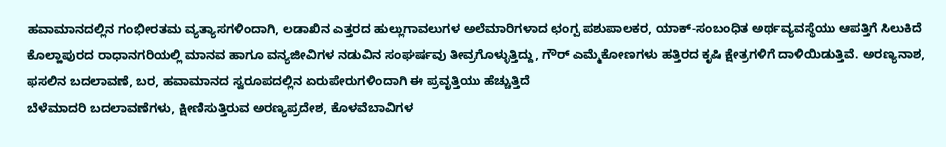ಹವಾಮಾನದಲ್ಲಿನ ಗಂಭೀರತಮ ವ್ಯತ್ಯಾಸಗಳಿಂದಾಗಿ, ಲಡಾಖಿನ ಎತ್ತರದ ಹುಲ್ಲುಗಾವಲುಗಳ ಅಲೆಮಾರಿಗಳಾದ ಛಂಗ್ಪ ಪಶುಪಾಲಕರ, ಯಾಕ್-ಸಂಬಂಧಿತ ಅರ್ಥವ್ಯವಸ್ಥೆಯು ಆಪತ್ತಿಗೆ ಸಿಲುಕಿದೆ
ಕೊಲ್ಹಾಪುರದ ರಾಧಾನಗರಿಯಲ್ಲಿ ಮಾನವ ಹಾಗೂ ವನ್ಯಜೀವಿಗಳ ನಡುವಿನ ಸಂಘರ್ಷವು ತೀವ್ರಗೊಳ್ಳುತ್ತಿದ್ದು, ಗೌರ್ ಎಮ್ಮೆಕೋಣಗಳು ಹತ್ತಿರದ ಕೃಷಿ ಕ್ಷೇತ್ರಗಳಿಗೆ ದಾಳಿಯಿಡುತ್ತಿವೆ. ಅರಣ್ಯನಾಶ, ಫಸಲಿನ ಬದಲಾವಣೆ, ಬರ, ಹವಾಮಾನದ ಸ್ವರೂಪದಲ್ಲಿನ ಏರುಪೇರುಗಳಿಂದಾಗಿ ಈ ಪ್ರವೃತ್ತಿಯು ಹೆಚ್ಚುತ್ತಿದೆ
ಬೆಳೆಮಾದರಿ ಬದಲಾವಣೆಗಳು, ಕ್ಷೀಣಿಸುತ್ತಿರುವ ಅರಣ್ಯಪ್ರದೇಶ, ಕೊಳವೆಬಾವಿಗಳ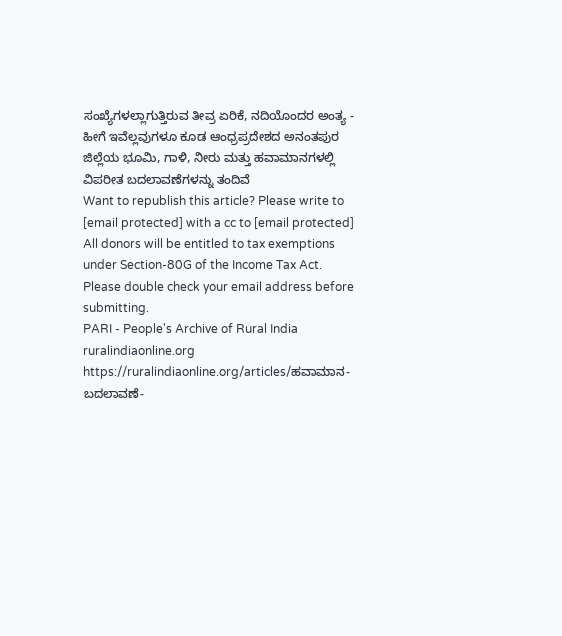ಸಂಖ್ಯೆಗಳಲ್ಲಾಗುತ್ತಿರುವ ತೀವ್ರ ಏರಿಕೆ, ನದಿಯೊಂದರ ಅಂತ್ಯ - ಹೀಗೆ ಇವೆಲ್ಲವುಗಳೂ ಕೂಡ ಆಂಧ್ರಪ್ರದೇಶದ ಅನಂತಪುರ ಜಿಲ್ಲೆಯ ಭೂಮಿ, ಗಾಳಿ, ನೀರು ಮತ್ತು ಹವಾಮಾನಗಳಲ್ಲಿ ವಿಪರೀತ ಬದಲಾವಣೆಗಳನ್ನು ತಂದಿವೆ
Want to republish this article? Please write to [email protected] with a cc to [email protected]
All donors will be entitled to tax exemptions under Section-80G of the Income Tax Act. Please double check your email address before submitting.
PARI - People's Archive of Rural India
ruralindiaonline.org
https://ruralindiaonline.org/articles/ಹವಾಮಾನ-ಬದಲಾವಣೆ-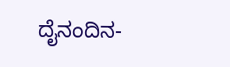ದೈನಂದಿನ-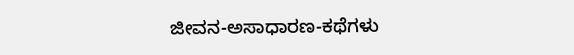ಜೀವನ-ಅಸಾಧಾರಣ-ಕಥೆಗಳು